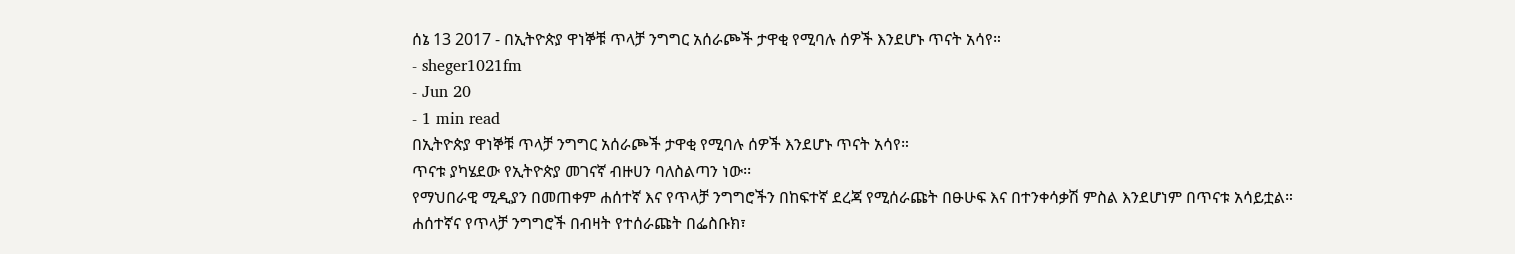ሰኔ 13 2017 - በኢትዮጵያ ዋነኞቹ ጥላቻ ንግግር አሰራጮች ታዋቂ የሚባሉ ሰዎች እንደሆኑ ጥናት አሳየ።
- sheger1021fm
- Jun 20
- 1 min read
በኢትዮጵያ ዋነኞቹ ጥላቻ ንግግር አሰራጮች ታዋቂ የሚባሉ ሰዎች እንደሆኑ ጥናት አሳየ።
ጥናቱ ያካሄደው የኢትዮጵያ መገናኛ ብዙሀን ባለስልጣን ነው፡፡
የማህበራዊ ሚዲያን በመጠቀም ሐሰተኛ እና የጥላቻ ንግግሮችን በከፍተኛ ደረጃ የሚሰራጩት በፁሁፍ እና በተንቀሳቃሽ ምስል እንደሆነም በጥናቱ አሳይቷል።
ሐሰተኛና የጥላቻ ንግግሮች በብዛት የተሰራጩት በፌስቡክ፣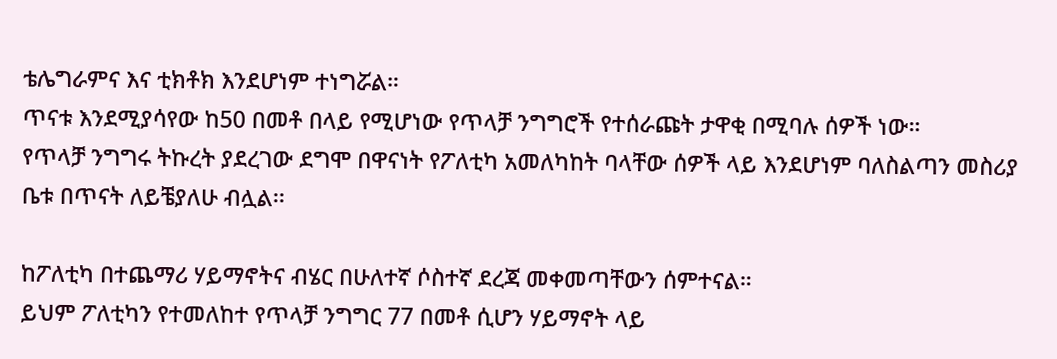ቴሌግራምና እና ቲክቶክ እንደሆነም ተነግሯል።
ጥናቱ እንደሚያሳየው ከ50 በመቶ በላይ የሚሆነው የጥላቻ ንግግሮች የተሰራጩት ታዋቂ በሚባሉ ሰዎች ነው።
የጥላቻ ንግግሩ ትኩረት ያደረገው ደግሞ በዋናነት የፖለቲካ አመለካከት ባላቸው ሰዎች ላይ እንደሆነም ባለስልጣን መስሪያ ቤቱ በጥናት ለይቼያለሁ ብሏል፡፡

ከፖለቲካ በተጨማሪ ሃይማኖትና ብሄር በሁለተኛ ሶስተኛ ደረጃ መቀመጣቸውን ሰምተናል።
ይህም ፖለቲካን የተመለከተ የጥላቻ ንግግር 77 በመቶ ሲሆን ሃይማኖት ላይ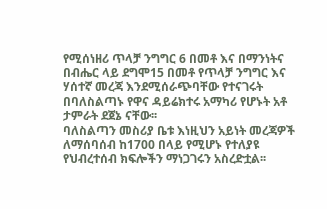የሚሰነዘሪ ጥላቻ ንግግር 6 በመቶ እና በማንነትና በብሔር ላይ ደግሞ15 በመቶ የጥላቻ ንግግር እና ሃሰተኛ መረጃ እንደሚሰራጭባቸው የተናገሩት በባለስልጣኑ የዋና ዳይሬክተሩ አማካሪ የሆኑት አቶ ታምራት ደጀኔ ናቸው፡፡
ባለስልጣን መስሪያ ቤቱ እነዚህን አይነት መረጃዎች ለማሰባሰብ ከ1700 በላይ የሚሆኑ የተለያዩ የህብረተሰብ ክፍሎችን ማነጋገሩን አስረድቷል፡፡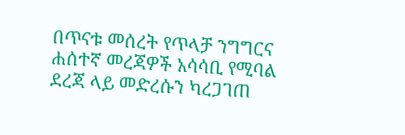በጥናቱ መሰረት የጥላቻ ንግግርና ሐሰተኛ መረጃዎች አሳሳቢ የሚባል ደረጃ ላይ መድረሱን ካረጋገጠ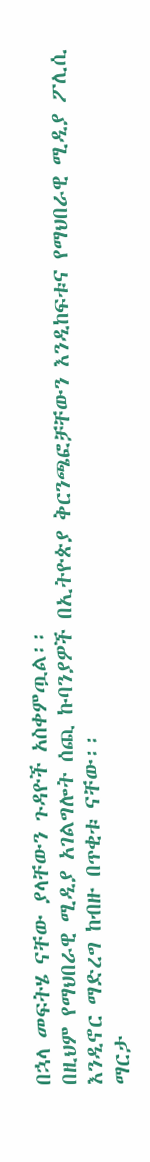በኋላ መፍትሄ ናቸው ያላቸውን ጉዳዮች አስቀምጧል፡፡
በዚህም የማህበራዊ ሚዲያ አገልግሎት ሰጪ ኩባንያዎች በኢትዮጵያ ቅርንጫፎቻቸውን እንዲከፍቱና የማህበራዊ ሚዲያ ፖሊሲ እንዲኖር ማድረግ ከብዙ በጥቂቱ ናቸው፡፡
ማርታ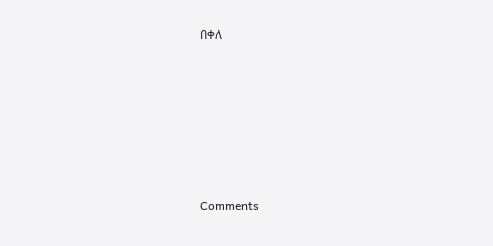በቀለ












Comments